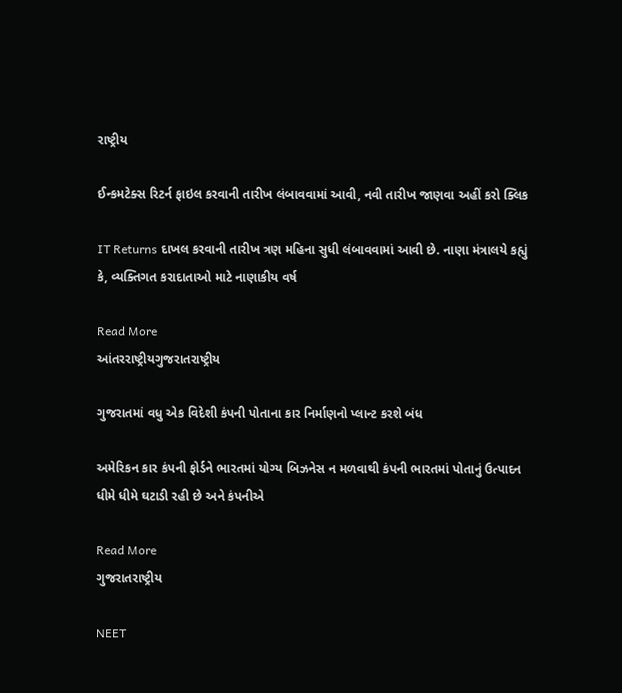રાષ્ટ્રીય

ઈન્કમટેક્સ રિટર્ન ફાઇલ કરવાની તારીખ લંબાવવામાં આવી, નવી તારીખ જાણવા અહીં કરો ક્લિક

IT Returns દાખલ કરવાની તારીખ ત્રણ મહિના સુધી લંબાવવામાં આવી છે. નાણા મંત્રાલયે કહ્યું કે, વ્યક્તિગત કરાદાતાઓ માટે નાણાકીય વર્ષ

Read More
આંતરરાષ્ટ્રીયગુજરાતરાષ્ટ્રીય

ગુજરાતમાં વધુ એક વિદેશી કંપની પોતાના કાર નિર્માણનો પ્લાન્ટ કરશે બંધ

અમેરિકન કાર કંપની ફોર્ડને ભારતમાં યોગ્ય બિઝનેસ ન મળવાથી કંપની ભારતમાં પોતાનું ઉત્પાદન ધીમે ધીમે ઘટાડી રહી છે અને કંપનીએ

Read More
ગુજરાતરાષ્ટ્રીય

NEET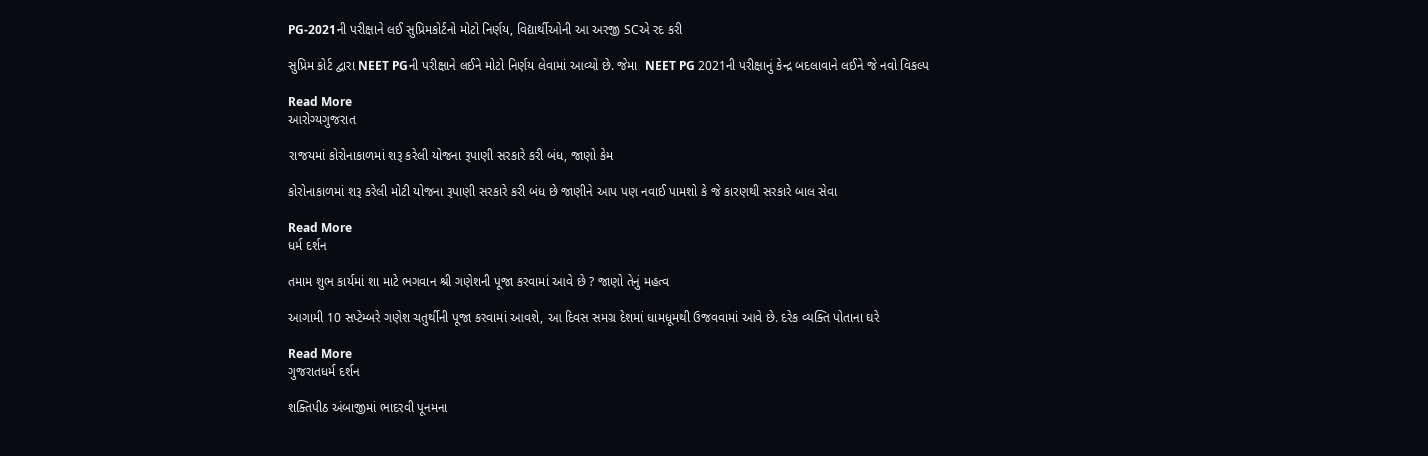PG-2021ની પરીક્ષાને લઈ સુપ્રિમકોર્ટનો મોટો નિર્ણય, વિદ્યાર્થીઓની આ અરજી SCએ રદ કરી

સુપ્રિમ કોર્ટ દ્વારા NEET PGની પરીક્ષાને લઈને મોટો નિર્ણય લેવામાં આવ્યો છે. જેમા  NEET PG 2021ની પરીક્ષાનું કેન્દ્ર બદલાવાને લઈને જે નવો વિકલ્પ

Read More
આરોગ્યગુજરાત

રાજયમાં કોરોનાકાળમાં શરૂ કરેલી યોજના રૂપાણી સરકારે કરી બંધ, જાણો કેમ

કોરોનાકાળમાં શરૂ કરેલી મોટી યોજના રૂપાણી સરકારે કરી બંધ છે જાણીને આપ પણ નવાઈ પામશો કે જે કારણથી સરકારે બાલ સેવા

Read More
ધર્મ દર્શન

તમામ શુભ કાર્યમાં શા માટે ભગવાન શ્રી ગણેશની પૂજા કરવામાં આવે છે ? જાણો તેનું મહત્વ

આગામી 10 સપ્ટેમ્બરે ગણેશ ચતુર્થીની પૂજા કરવામાં આવશે, આ દિવસ સમગ્ર દેશમાં ધામધૂમથી ઉજવવામાં આવે છે. દરેક વ્યક્તિ પોતાના ઘરે

Read More
ગુજરાતધર્મ દર્શન

શક્તિપીઠ અંબાજીમાં ભાદરવી પૂનમના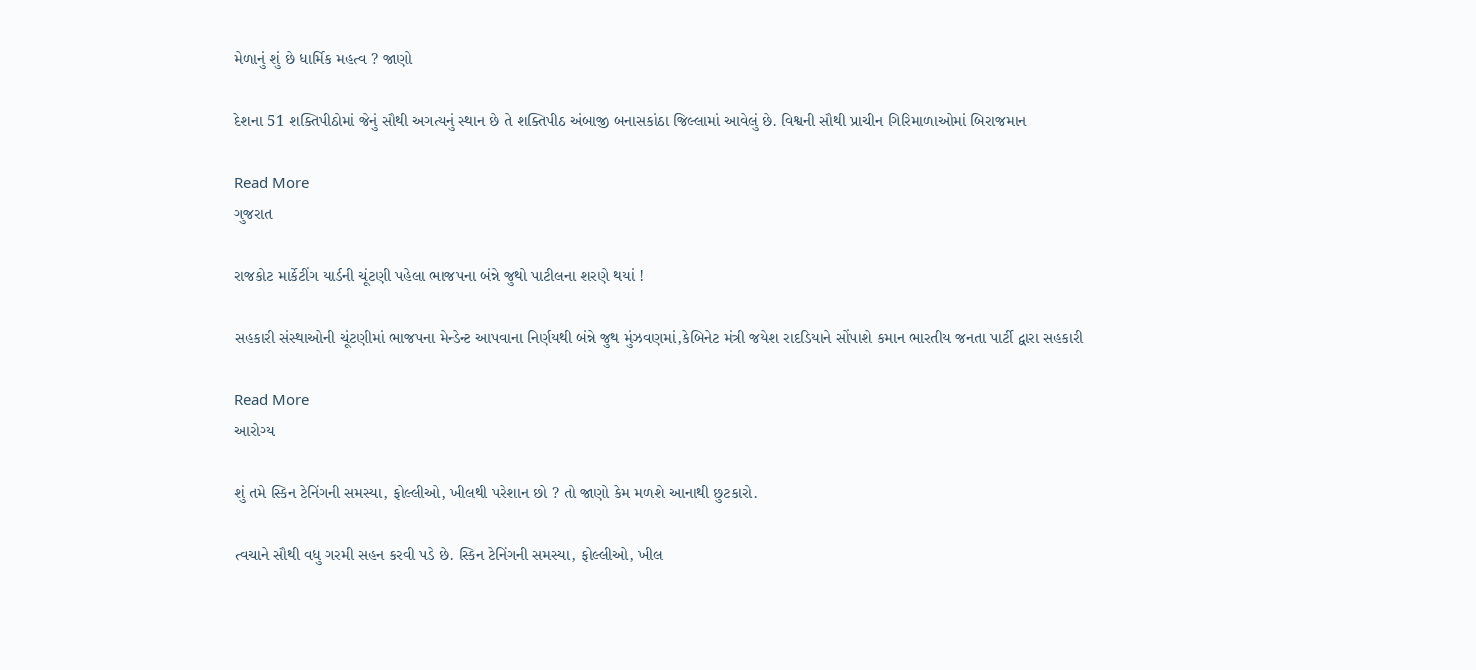મેળાનું શું છે ધાર્મિક મહત્વ ? જાણો

દેશના 51 શક્તિપીઠોમાં જેનું સૌથી અગત્યનું સ્થાન છે તે શક્તિપીઠ અંબાજી બનાસકાંઠા જિલ્લામાં આવેલું છે. વિશ્વની સૌથી પ્રાચીન ગિરિમાળાઓમાં બિરાજમાન

Read More
ગુજરાત

રાજકોટ માર્કેટીંગ યાર્ડની ચૂંટણી પહેલા ભાજપના બંન્ને જુથો પાટીલના શરણે થયાં !

સહકારી સંસ્થાઓની ચૂંટણીમાં ભાજપના મેન્ડેન્ટ આપવાના નિર્ણયથી બંન્ને જુથ મુંઝવણમાં,કેબિનેટ મંત્રી જયેશ રાદડિયાને સોંપાશે કમાન ભારતીય જનતા પાર્ટી દ્વારા સહકારી

Read More
આરોગ્ય

શું તમે સ્કિન ટેનિંગની સમસ્યા, ફોલ્લીઓ, ખીલથી પરેશાન છો ? તો જાણો કેમ મળશે આનાથી છુટકારો.

ત્વચાને સૌથી વધુ ગરમી સહન કરવી પડે છે. સ્કિન ટેનિંગની સમસ્યા, ફોલ્લીઓ, ખીલ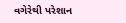વગેરેથી પરેશાન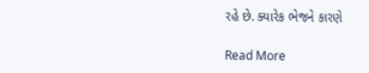રહે છે. ક્યારેક ભેજને કારણે

Read More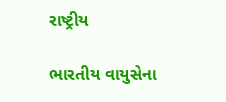રાષ્ટ્રીય

ભારતીય વાયુસેના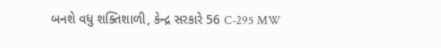બનશે વધુ શક્તિશાળી, કેન્દ્ર સરકારે 56 C-295 MW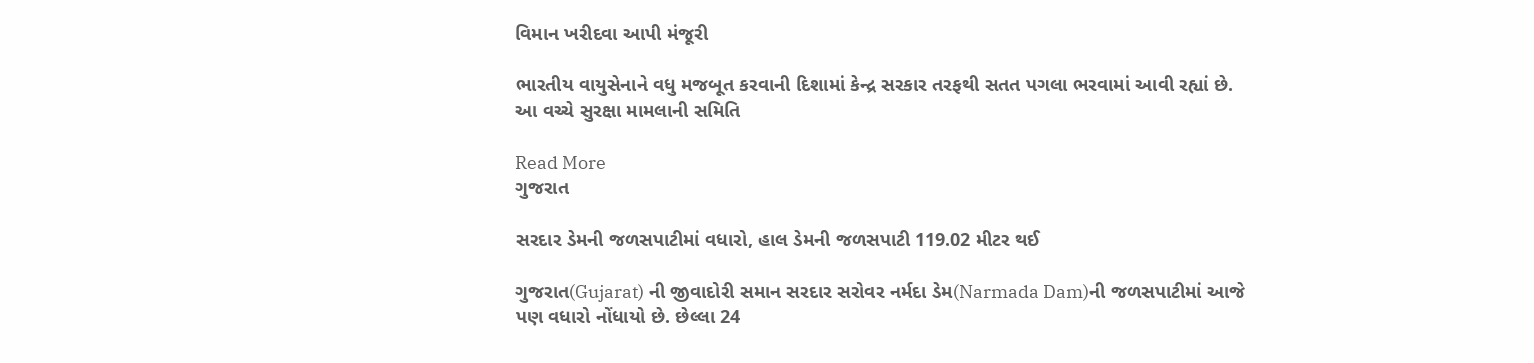વિમાન ખરીદવા આપી મંજૂરી

ભારતીય વાયુસેનાને વધુ મજબૂત કરવાની દિશામાં કેન્દ્ર સરકાર તરફથી સતત પગલા ભરવામાં આવી રહ્યાં છે. આ વચ્ચે સુરક્ષા મામલાની સમિતિ

Read More
ગુજરાત

સરદાર ડેમની જળસપાટીમાં વધારો, હાલ ડેમની જળસપાટી 119.02 મીટર થઈ

ગુજરાત(Gujarat) ની જીવાદોરી સમાન સરદાર સરોવર નર્મદા ડેમ(Narmada Dam)ની જળસપાટીમાં આજે પણ વધારો નોંધાયો છે. છેલ્લા 24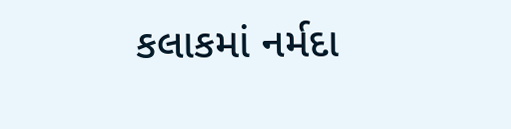કલાકમાં નર્મદા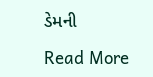ડેમની

Read More